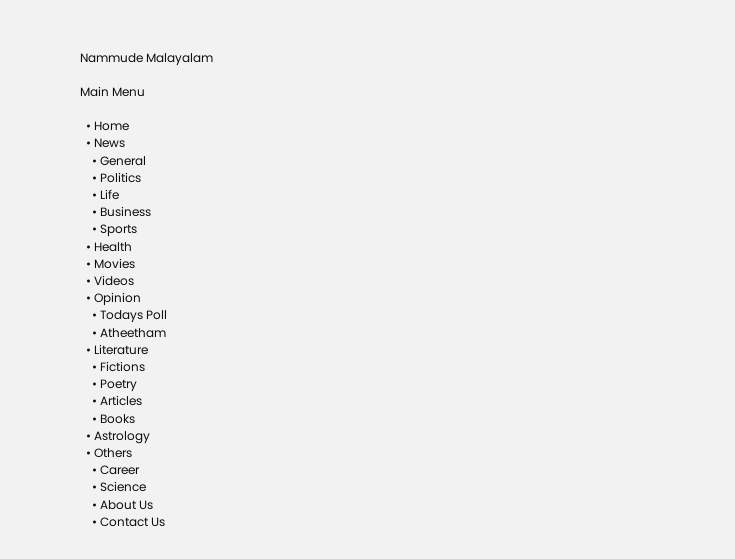Nammude Malayalam

Main Menu

  • Home
  • News
    • General
    • Politics
    • Life
    • Business
    • Sports
  • Health
  • Movies
  • Videos
  • Opinion
    • Todays Poll
    • Atheetham
  • Literature
    • Fictions
    • Poetry
    • Articles
    • Books
  • Astrology
  • Others
    • Career
    • Science
    • About Us
    • Contact Us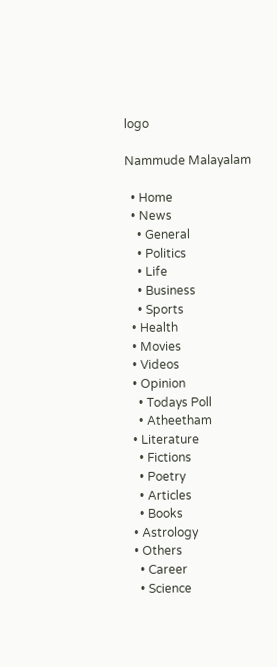logo

Nammude Malayalam

  • Home
  • News
    • General
    • Politics
    • Life
    • Business
    • Sports
  • Health
  • Movies
  • Videos
  • Opinion
    • Todays Poll
    • Atheetham
  • Literature
    • Fictions
    • Poetry
    • Articles
    • Books
  • Astrology
  • Others
    • Career
    • Science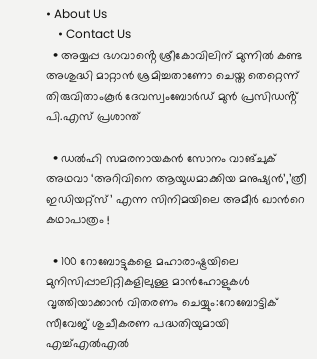• About Us
    • Contact Us
  • അയ്യപ്പ ഭഗവാൻ്റെ ശ്രീകോവിലിന് മുന്നിൽ കണ്ട അശുദ്ധി മാറ്റാൻ ശ്രമിച്ചതാണോ ചെയ്ത തെറ്റെന്ന് തിരുവിതാംകൂർ ദേവസ്വംബോർഡ് മുൻ പ്രസിഡൻ്റ് പി.എസ് പ്രശാന്ത്

  • ഡൽഹി സമരനായകൻ സോനം വാങ്ചുക് അഥവാ ‘അറിവിനെ ആയുധമാക്കിയ മനുഷ്യൻ’,’ത്രീ ഇഡിയറ്റ്‌സ്’ എന്ന സിനിമയിലെ അമീർ ഖാന്‍റെ കഥാപാത്രം !

  • 100 റോബോട്ടുകളെ മഹാരാഷ്ട്രയിലെ മുനിസിപ്പാലിറ്റികളിലുള്ള മാൻഹോളുകൾ വൃത്തിയാക്കാൻ വിതരണം ചെയ്യും:റോബോട്ടിക് സീവേജ് ശുചീകരണ പദ്ധതിയുമായി എച്ച്എൽഎൽ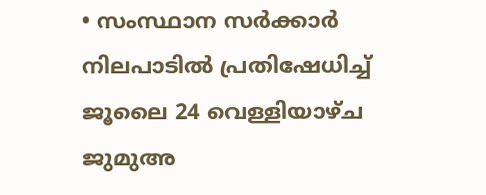• സംസ്ഥാന സർക്കാർ നിലപാടിൽ പ്രതിഷേധിച്ച് ജൂലൈ 24 വെള്ളിയാഴ്ച ജുമുഅ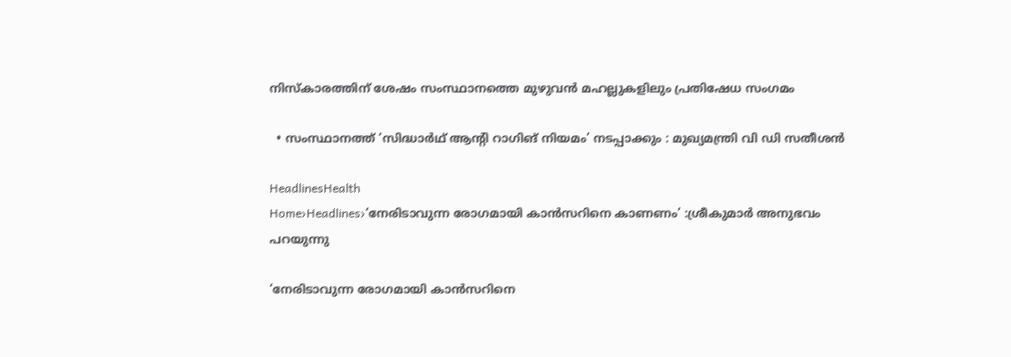നിസ്കാരത്തിന് ശേഷം സംസ്ഥാനത്തെ മുഴുവൻ മഹല്ലുകളിലും പ്രതിഷേധ സംഗമം

  • സംസ്ഥാനത്ത് ‘സിദ്ധാർഥ് ആന്‍റി റാഗിങ് നിയമം’ നടപ്പാക്കും : മുഖ്യമന്ത്രി വി ഡി സതീശൻ

HeadlinesHealth
Home›Headlines›‘നേരിടാവുന്ന രോഗമായി കാൻസറിനെ കാണണം’ :ശ്രീകുമാർ അനുഭവം പറയുന്നു

‘നേരിടാവുന്ന രോഗമായി കാൻസറിനെ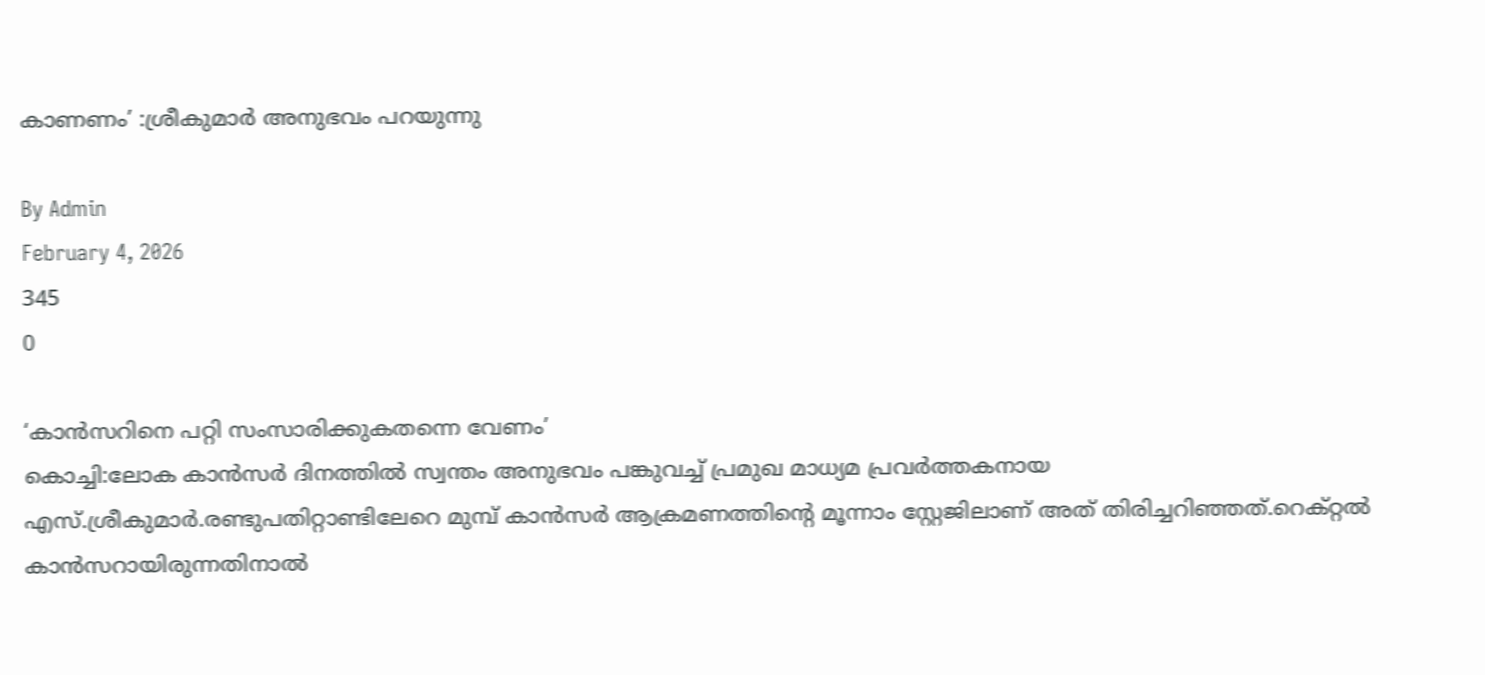കാണണം’ :ശ്രീകുമാർ അനുഭവം പറയുന്നു

By Admin
February 4, 2026
345
0

‘കാൻസറിനെ പറ്റി സംസാരിക്കുകതന്നെ വേണം’
കൊച്ചി:ലോക കാൻസർ ദിനത്തിൽ സ്വന്തം അനുഭവം പങ്കുവച്ച് പ്രമുഖ മാധ്യമ പ്രവർത്തകനായ എസ്.ശ്രീകുമാർ.രണ്ടുപതിറ്റാണ്ടിലേറെ മുമ്പ് കാൻസർ ആക്രമണത്തിൻ്റെ മൂന്നാം സ്റ്റേജിലാണ് അത് തിരിച്ചറിഞ്ഞത്.റെക്റ്റൽ കാൻസറായിരുന്നതിനാൽ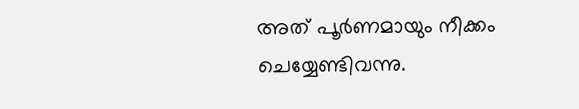അത് പൂർണമായും നീക്കം ചെയ്യേണ്ടിവന്നു.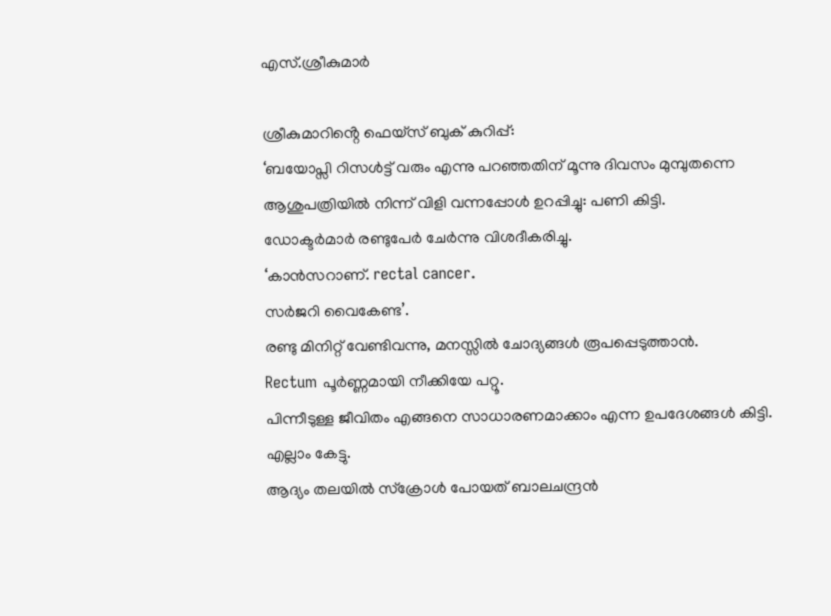എസ്.ശ്രീകുമാർ

ശ്രീകുമാറിൻ്റെ ഫെയ്സ് ബുക് കുറിപ്പ്:
‘ബയോപ്സി റിസൾട്ട് വരും എന്നു പറഞ്ഞതിന് മൂന്നു ദിവസം മുമ്പുതന്നെ
ആശുപത്രിയിൽ നിന്ന് വിളി വന്നപ്പോൾ ഉറപ്പിച്ചു: പണി കിട്ടി.
ഡോക്ടർമാർ രണ്ടുപേർ ചേർന്നു വിശദീകരിച്ചു.
‘കാൻസറാണ്. rectal cancer.
സർജറി വൈകേണ്ട’.
രണ്ടു മിനിറ്റ് വേണ്ടിവന്നു, മനസ്സിൽ ചോദ്യങ്ങൾ രൂപപ്പെടുത്താൻ.
Rectum പൂർണ്ണമായി നീക്കിയേ പറ്റൂ.
പിന്നീടുള്ള ജീവിതം എങ്ങനെ സാധാരണമാക്കാം എന്ന ഉപദേശങ്ങൾ കിട്ടി.
എല്ലാം കേട്ടു.
ആദ്യം തലയിൽ സ്ക്രോൾ പോയത് ബാലചന്ദ്രൻ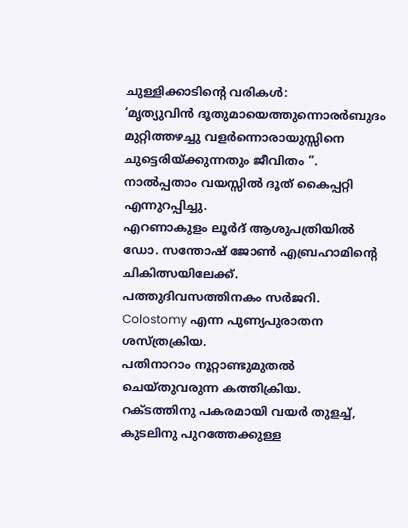ചുള്ളിക്കാടിന്റെ വരികൾ:
‘മൃത്യുവിൻ ദൂതുമായെത്തുന്നൊരർബുദം മുറ്റിത്തഴച്ചു വളർന്നൊരായുസ്സിനെ ചുട്ടെരിയ്ക്കുന്നതും ജീവിതം ”.
നാൽപ്പതാം വയസ്സിൽ ദൂത് കൈപ്പറ്റി എന്നുറപ്പിച്ചു.
എറണാകുളം ലൂർദ് ആശുപത്രിയിൽ
ഡോ. സന്തോഷ്‌ ജോണ്‍ എബ്രഹാമിന്റെ ചികിത്സയിലേക്ക്.
പത്തുദിവസത്തിനകം സർജറി.
Colostomy എന്ന പുണ്യപുരാതന ശസ്ത്രക്രിയ.
പതിനാറാം നൂറ്റാണ്ടുമുതൽ ചെയ്തുവരുന്ന കത്തിക്രിയ.
റക്ടത്തിനു പകരമായി വയർ തുളച്ച്, കുടലിനു പുറത്തേക്കുള്ള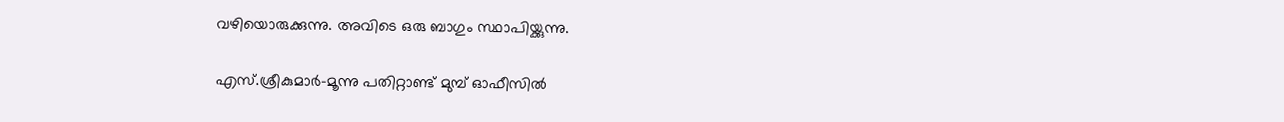വഴിയൊരുക്കുന്നു. അവിടെ ഒരു ബാഗും സ്ഥാപിയ്ക്കുന്നു.

എസ്.ശ്രീകുമാർ-മൂന്നു പതിറ്റാണ്ട് മുമ്പ് ഓഫീസിൽ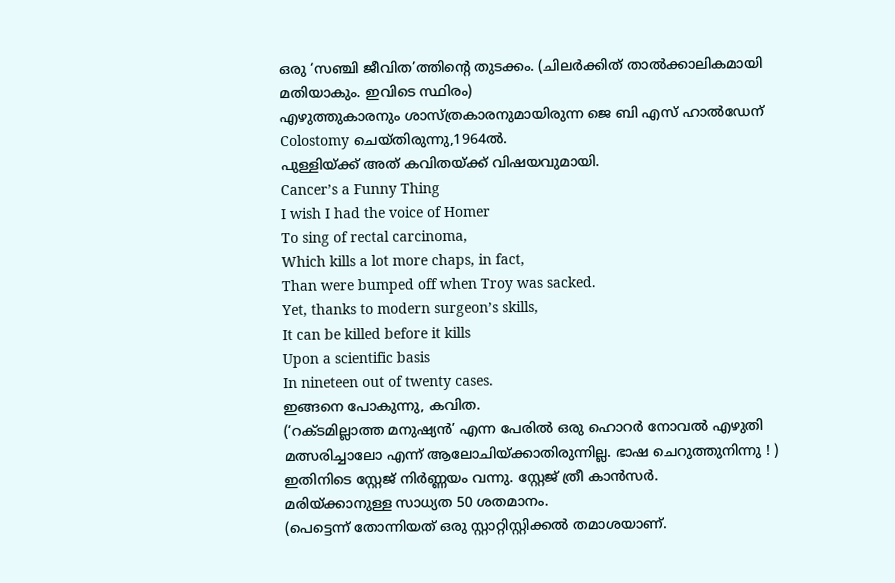ഒരു ‘സഞ്ചി ജീവിത’ത്തിന്റെ തുടക്കം. (ചിലർക്കിത്‌ താൽക്കാലികമായി മതിയാകും. ഇവിടെ സ്ഥിരം)
എഴുത്തുകാരനും ശാസ്ത്രകാരനുമായിരുന്ന ജെ ബി എസ് ഹാൽഡേന് Colostomy ചെയ്തിരുന്നു,1964ൽ.
പുള്ളിയ്ക്ക് അത് കവിതയ്ക്ക് വിഷയവുമായി.
Cancer’s a Funny Thing
I wish I had the voice of Homer
To sing of rectal carcinoma,
Which kills a lot more chaps, in fact,
Than were bumped off when Troy was sacked.
Yet, thanks to modern surgeon’s skills,
It can be killed before it kills
Upon a scientific basis
In nineteen out of twenty cases.
ഇങ്ങനെ പോകുന്നു, കവിത.
(‘റക്ടമില്ലാത്ത മനുഷ്യൻ’ എന്ന പേരിൽ ഒരു ഹൊറർ നോവൽ എഴുതി മത്സരിച്ചാലോ എന്ന്‌ ആലോചിയ്ക്കാതിരുന്നില്ല. ഭാഷ ചെറുത്തുനിന്നു ! )
ഇതിനിടെ സ്റ്റേജ് നിർണ്ണയം വന്നു. സ്റ്റേജ് ത്രീ കാൻസർ.
മരിയ്ക്കാനുള്ള സാധ്യത 50 ശതമാനം.
(പെട്ടെന്ന് തോന്നിയത് ഒരു സ്റ്റാറ്റിസ്റ്റിക്കൽ തമാശയാണ്.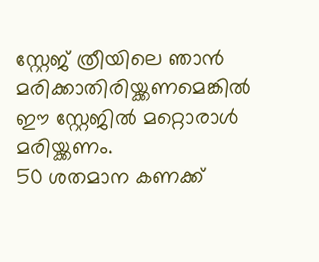സ്റ്റേജ് ത്രീയിലെ ഞാൻ മരിക്കാതിരിയ്ക്കണമെങ്കിൽ
ഈ സ്റ്റേജിൽ മറ്റൊരാൾ മരിയ്ക്കണം.
50 ശതമാന കണക്ക്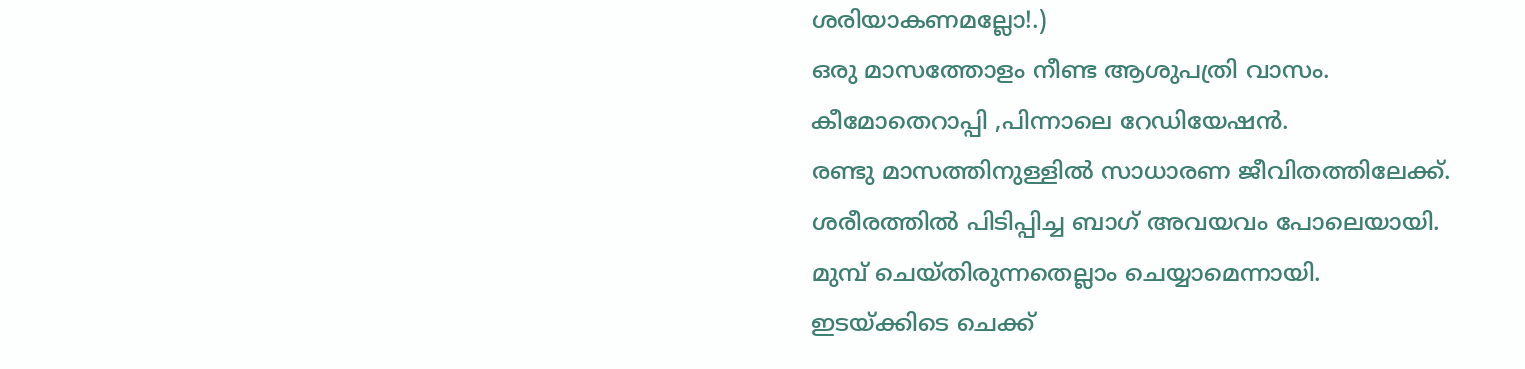ശരിയാകണമല്ലോ!.)
ഒരു മാസത്തോളം നീണ്ട ആശുപത്രി വാസം.
കീമോതെറാപ്പി ,പിന്നാലെ റേഡിയേഷൻ.
രണ്ടു മാസത്തിനുള്ളിൽ സാധാരണ ജീവിതത്തിലേക്ക്.
ശരീരത്തിൽ പിടിപ്പിച്ച ബാഗ് അവയവം പോലെയായി.
മുമ്പ് ചെയ്തിരുന്നതെല്ലാം ചെയ്യാമെന്നായി.
ഇടയ്ക്കിടെ ചെക്ക്‌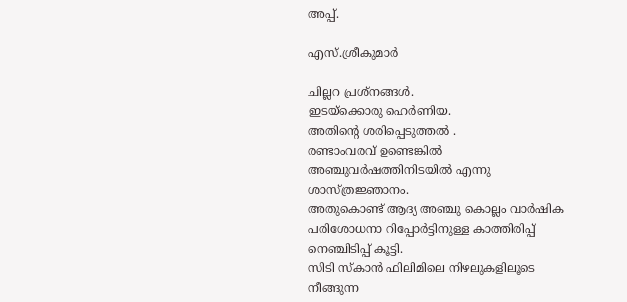അപ്പ്‌.

എസ്.ശ്രീകുമാർ

ചില്ലറ പ്രശ്നങ്ങൾ.
ഇടയ്ക്കൊരു ഹെർണിയ.
അതിന്റെ ശരിപ്പെടുത്തൽ .
രണ്ടാംവരവ് ഉണ്ടെങ്കിൽ അഞ്ചുവർഷത്തിനിടയിൽ എന്നു ശാസ്ത്രജ്ഞാനം.
അതുകൊണ്ട് ആദ്യ അഞ്ചു കൊല്ലം വാർഷിക പരിശോധനാ റിപ്പോർട്ടിനുള്ള കാത്തിരിപ്പ് നെഞ്ചിടിപ്പ് കൂട്ടി.
സിടി സ്കാൻ ഫിലിമിലെ നിഴലുകളിലൂടെ നീങ്ങുന്ന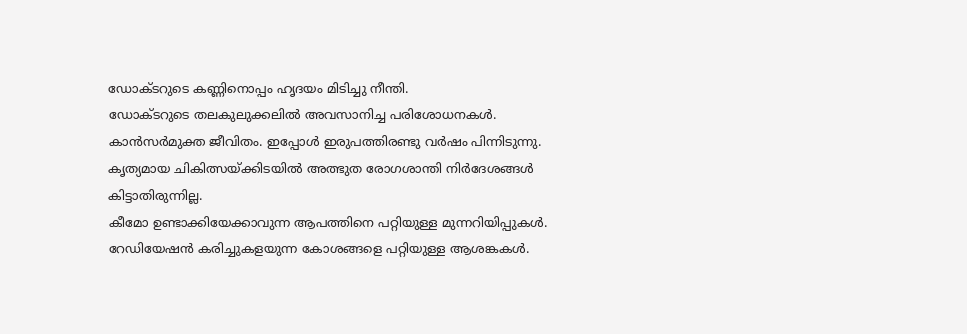ഡോക്ടറുടെ കണ്ണിനൊപ്പം ഹൃദയം മിടിച്ചു നീന്തി.
ഡോക്ടറുടെ തലകുലുക്കലിൽ അവസാനിച്ച പരിശോധനകൾ.
കാൻസർമുക്ത ജീവിതം. ഇപ്പോൾ ഇരുപത്തിരണ്ടു വർഷം പിന്നിടുന്നു.
കൃത്യമായ ചികിത്സയ്ക്കിടയിൽ അത്ഭുത രോഗശാന്തി നിർദേശങ്ങൾ കിട്ടാതിരുന്നില്ല.
കീമോ ഉണ്ടാക്കിയേക്കാവുന്ന ആപത്തിനെ പറ്റിയുള്ള മുന്നറിയിപ്പുകൾ.
റേഡിയേഷൻ കരിച്ചുകളയുന്ന കോശങ്ങളെ പറ്റിയുള്ള ആശങ്കകൾ.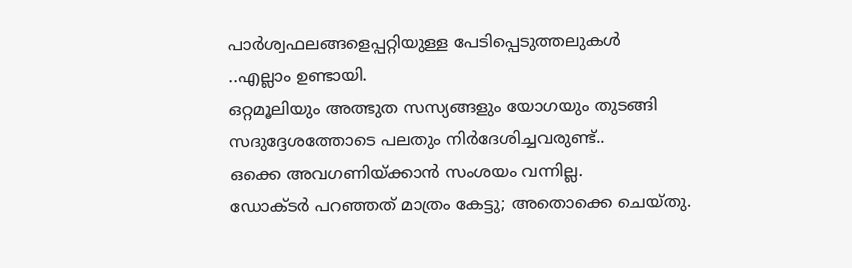പാർശ്വഫലങ്ങളെപ്പറ്റിയുള്ള പേടിപ്പെടുത്തലുകൾ
..എല്ലാം ഉണ്ടായി.
ഒറ്റമൂലിയും അത്ഭുത സസ്യങ്ങളും യോഗയും തുടങ്ങി സദുദ്ദേശത്തോടെ പലതും നിർദേശിച്ചവരുണ്ട്..
ഒക്കെ അവഗണിയ്ക്കാൻ സംശയം വന്നില്ല.
ഡോക്ടർ പറഞ്ഞത് മാത്രം കേട്ടു; അതൊക്കെ ചെയ്തു.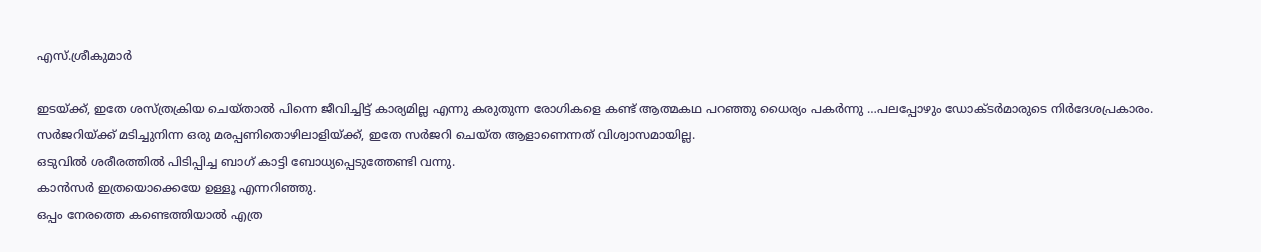എസ്.ശ്രീകുമാർ

ഇടയ്ക്ക്, ഇതേ ശസ്ത്രക്രിയ ചെയ്താൽ പിന്നെ ജീവിച്ചിട്ട് കാര്യമില്ല എന്നു കരുതുന്ന രോഗികളെ കണ്ട് ആത്മകഥ പറഞ്ഞു ധൈര്യം പകർന്നു …പലപ്പോഴും ഡോക്ടർമാരുടെ നിർദേശപ്രകാരം.
സർജറിയ്ക്ക് മടിച്ചുനിന്ന ഒരു മരപ്പണിതൊഴിലാളിയ്ക്ക്, ഇതേ സർജറി ചെയ്ത ആളാണെന്നത് വിശ്വാസമായില്ല.
ഒടുവിൽ ശരീരത്തിൽ പിടിപ്പിച്ച ബാഗ് കാട്ടി ബോധ്യപ്പെടുത്തേണ്ടി വന്നു.
കാൻസർ ഇത്രയൊക്കെയേ ഉള്ളൂ എന്നറിഞ്ഞു.
ഒപ്പം നേരത്തെ കണ്ടെത്തിയാൽ എത്ര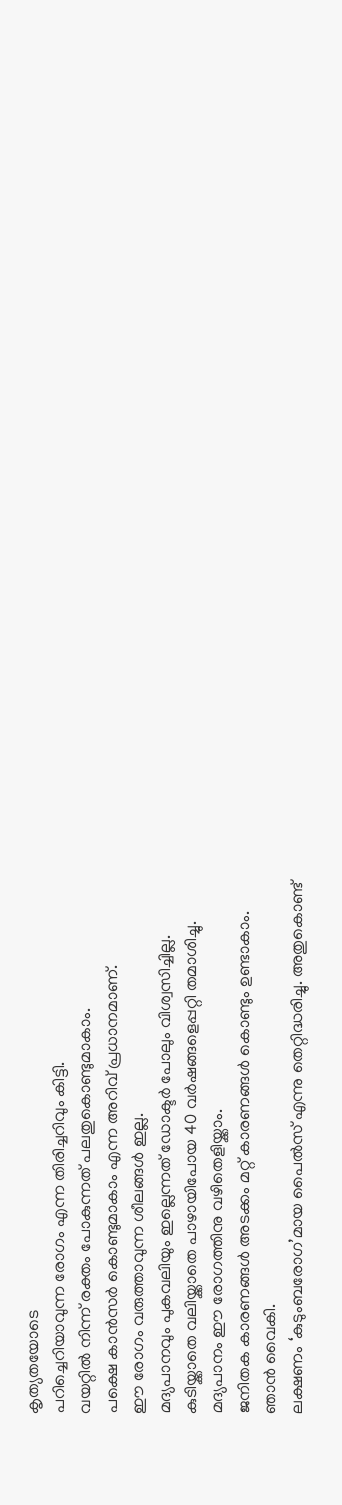കൃത്യതയോടെ
പറിച്ചെറിയാവുന്ന രോഗം എന്ന തിരിച്ചറിവും കിട്ടി.
വയറ്റിൽ നിന്ന് രക്തം പോകുന്നത് പലതുകൊണ്ടുമാകാം.
പക്ഷെ കാൻസർ കൊണ്ടുമാകാം എന്ന അറിവ് പ്രധാനമാണ്.
ഈ രോഗം വരുത്താവുന്ന ശീലങ്ങൾ ഇല്ല.
മദ്യപാനവും പുകവലിയും ഇല്ലെന്നത് ഡോക്ടർ പോലും വിശ്വസിച്ചില്ല.
കുടിയ്ക്കാതെ വലിയ്ക്കാതെ പാഴായിപോയ 40 വർഷങ്ങളെപ്പറ്റി തമാശിച്ചു.
മദ്യപാനം ഈ രോഗത്തിനു വഴിതെളിയ്ക്കാം.
ജനിതക കാരണങ്ങൾ അടക്കം മറ്റ് കാരണങ്ങൾ കൊണ്ടും ഉണ്ടാകാം.
ഞാൻ വൈകി.
ലക്ഷണം ‘കുടുംബരോഗ’മായ പൈൽസ് എന്നു തെറ്റിദ്ധരിച്ചു. അതുകൊണ്ട്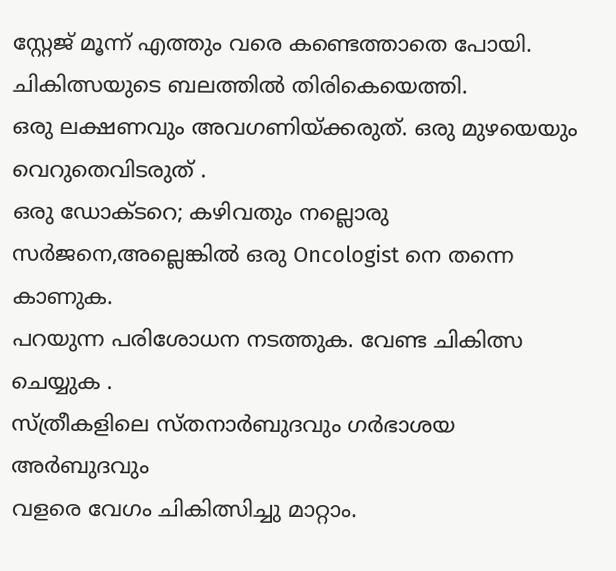സ്റ്റേജ് മൂന്ന് എത്തും വരെ കണ്ടെത്താതെ പോയി.
ചികിത്സയുടെ ബലത്തിൽ തിരികെയെത്തി.
ഒരു ലക്ഷണവും അവഗണിയ്ക്കരുത്. ഒരു മുഴയെയും വെറുതെവിടരുത് .
ഒരു ഡോക്ടറെ; കഴിവതും നല്ലൊരു സർജനെ,അല്ലെങ്കിൽ ഒരു Oncologist നെ തന്നെ കാണുക.
പറയുന്ന പരിശോധന നടത്തുക. വേണ്ട ചികിത്സ ചെയ്യുക .
സ്ത്രീകളിലെ സ്തനാർബുദവും ഗർഭാശയ അർബുദവും
വളരെ വേഗം ചികിത്സിച്ചു മാറ്റാം.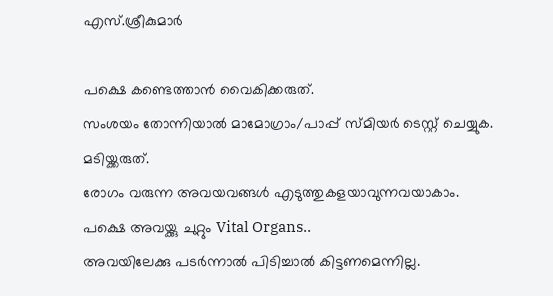എസ്.ശ്രീകുമാർ

പക്ഷെ കണ്ടെത്താൻ വൈകിക്കരുത്.
സംശയം തോന്നിയാൽ മാമോഗ്രാം/പാപ്പ് സ്മിയർ ടെസ്റ്റ്‌ ചെയ്യുക.
മടിയ്ക്കരുത്.
രോഗം വരുന്ന അവയവങ്ങൾ എടുത്തുകളയാവുന്നവയാകാം.
പക്ഷെ അവയ്ക്കു ചുറ്റും Vital Organs..
അവയിലേക്കു പടർന്നാൽ പിടിച്ചാൽ കിട്ടണമെന്നില്ല.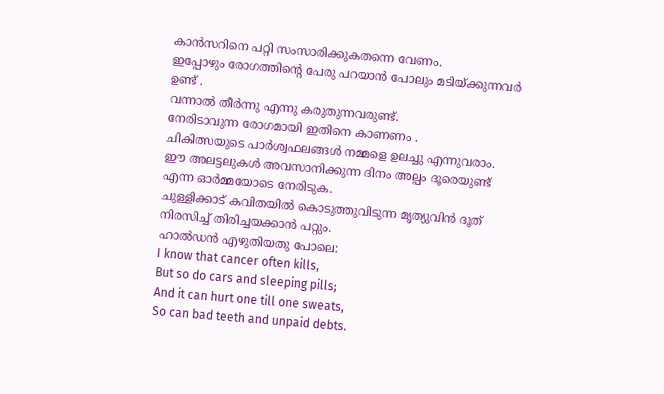കാൻസറിനെ പറ്റി സംസാരിക്കുകതന്നെ വേണം.
ഇപ്പോഴും രോഗത്തിന്റെ പേരു പറയാൻ പോലും മടിയ്ക്കുന്നവർ ഉണ്ട് .
വന്നാൽ തീർന്നു എന്നു കരുതുന്നവരുണ്ട്.
നേരിടാവുന്ന രോഗമായി ഇതിനെ കാണണം .
ചികിത്സയുടെ പാർശ്വഫലങ്ങൾ നമ്മളെ ഉലച്ചു എന്നുവരാം.
ഈ അലട്ടലുകൾ അവസാനിക്കുന്ന ദിനം അല്പം ദൂരെയുണ്ട് എന്ന ഓർമ്മയോടെ നേരിടുക.
ചുള്ളിക്കാട് കവിതയിൽ കൊടുത്തുവിടുന്ന മൃത്യുവിൻ ദൂത് നിരസിച്ച് തിരിച്ചയക്കാൻ പറ്റും.
ഹാൽഡൻ എഴുതിയതു പോലെ:
I know that cancer often kills,
But so do cars and sleeping pills;
And it can hurt one till one sweats,
So can bad teeth and unpaid debts.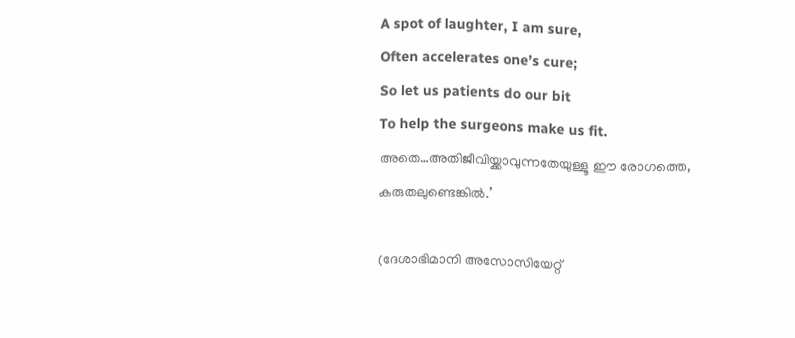A spot of laughter, I am sure,
Often accelerates one’s cure;
So let us patients do our bit
To help the surgeons make us fit.
അതെ…അതിജീവിയ്ക്കാവുന്നതേയുള്ളൂ ഈ രോഗത്തെ, കരുതലുണ്ടെങ്കിൽ.’

(ദേശാഭിമാനി അസോസിയേറ്റ്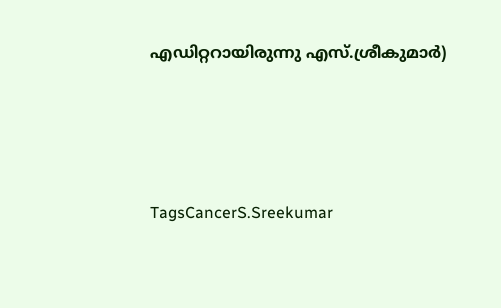എഡിറ്ററായിരുന്നു എസ്.ശ്രീകുമാർ)





TagsCancerS.Sreekumar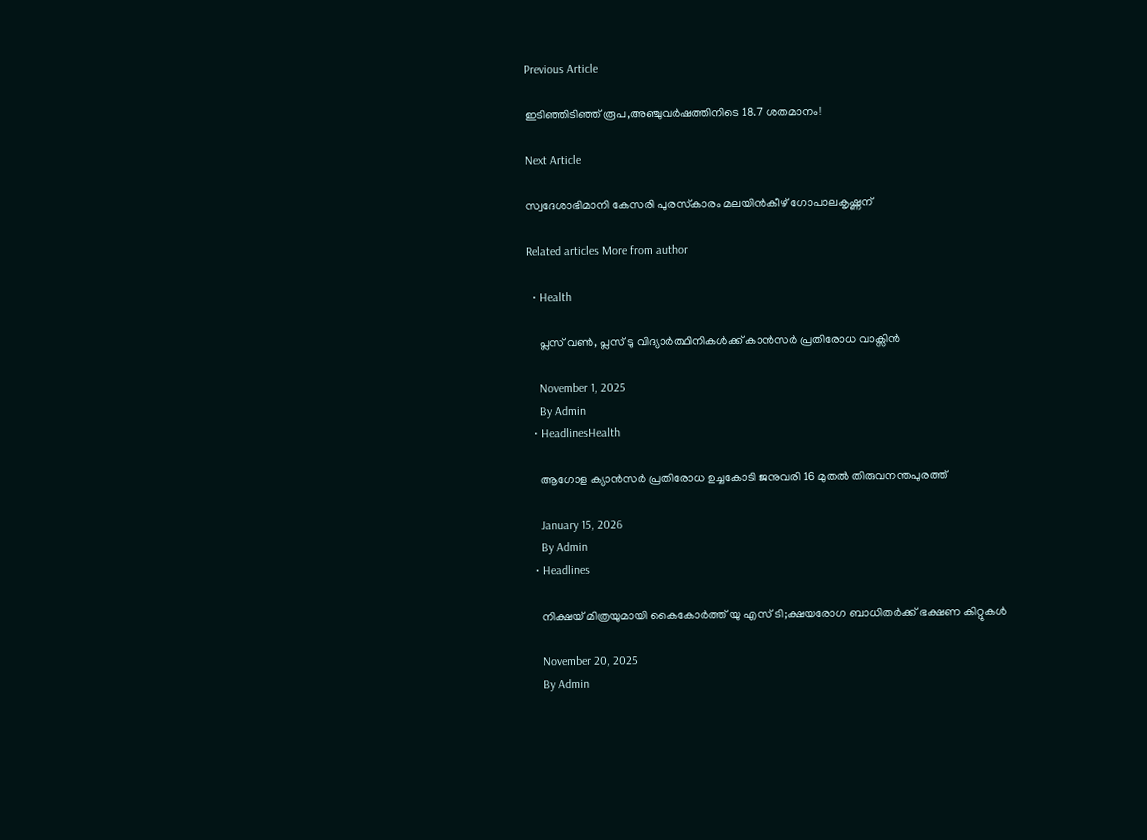Previous Article

ഇടിഞ്ഞിടിഞ്ഞ് രൂപ,അഞ്ചുവർഷത്തിനിടെ 18.7 ശതമാനം!

Next Article

സ്വദേശാഭിമാനി കേസരി പുരസ്‌കാരം മലയിൻകീഴ് ഗോപാലകൃഷ്ണന്

Related articles More from author

  • Health

    പ്ലസ് വൺ, പ്ലസ് ടു വിദ്യാർത്ഥിനികൾക്ക് കാൻസർ പ്രതിരോധ വാക്സിൻ

    November 1, 2025
    By Admin
  • HeadlinesHealth

    ആഗോള ക്യാൻസർ പ്രതിരോധ ഉച്ചകോടി ജനുവരി 16 മുതൽ തിരുവനന്തപുരത്ത്

    January 15, 2026
    By Admin
  • Headlines

    നിക്ഷയ് മിത്രയുമായി കൈകോർത്ത് യു എസ് ടി;ക്ഷയരോഗ ബാധിതർക്ക് ഭക്ഷണ കിറ്റുകൾ

    November 20, 2025
    By Admin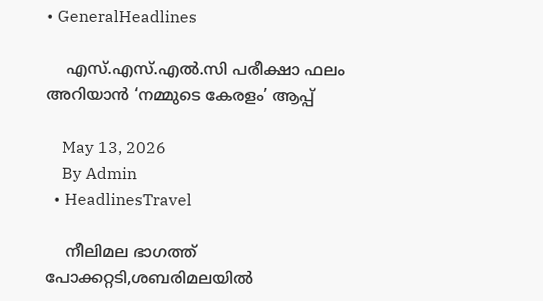• GeneralHeadlines

    എസ്.എസ്.എൽ.സി പരീക്ഷാ ഫലം അറിയാൻ ‘നമ്മുടെ കേരളം’ ആപ്പ്

    May 13, 2026
    By Admin
  • HeadlinesTravel

    നീലിമല ഭാഗത്ത് പോക്കറ്റടി,ശബരിമലയിൽ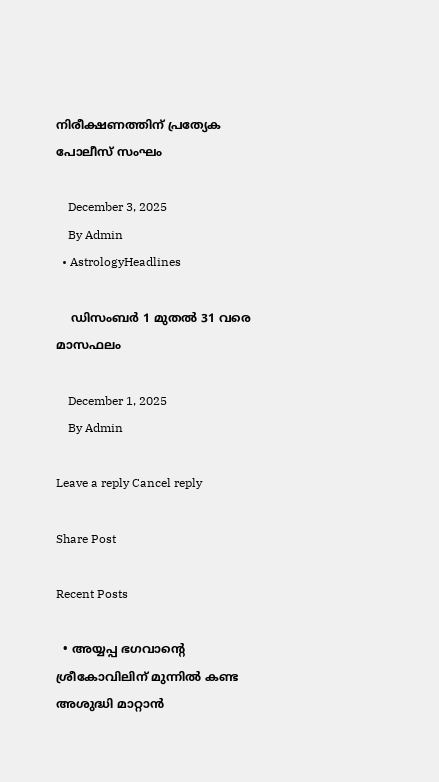നിരീക്ഷണത്തിന് പ്രത്യേക പോലീസ് സംഘം

    December 3, 2025
    By Admin
  • AstrologyHeadlines

    ഡിസംബർ 1 മുതൽ 31 വരെ മാസഫലം

    December 1, 2025
    By Admin

Leave a reply Cancel reply

Share Post

Recent Posts

  • അയ്യപ്പ ഭഗവാൻ്റെ ശ്രീകോവിലിന് മുന്നിൽ കണ്ട അശുദ്ധി മാറ്റാൻ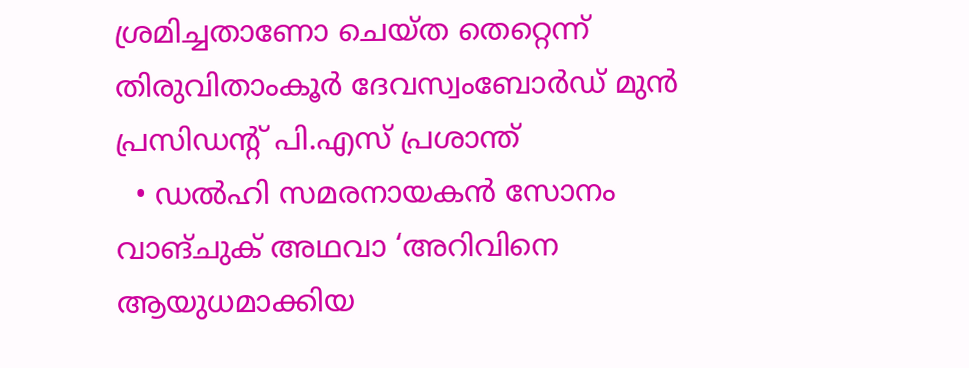ശ്രമിച്ചതാണോ ചെയ്ത തെറ്റെന്ന് തിരുവിതാംകൂർ ദേവസ്വംബോർഡ് മുൻ പ്രസിഡൻ്റ് പി.എസ് പ്രശാന്ത്
  • ഡൽഹി സമരനായകൻ സോനം വാങ്ചുക് അഥവാ ‘അറിവിനെ ആയുധമാക്കിയ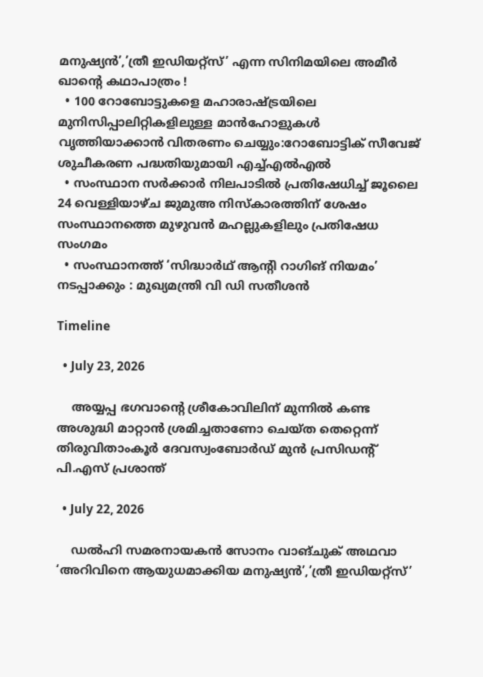മനുഷ്യൻ’,’ത്രീ ഇഡിയറ്റ്‌സ്’ എന്ന സിനിമയിലെ അമീർ ഖാന്‍റെ കഥാപാത്രം !
  • 100 റോബോട്ടുകളെ മഹാരാഷ്ട്രയിലെ മുനിസിപ്പാലിറ്റികളിലുള്ള മാൻഹോളുകൾ വൃത്തിയാക്കാൻ വിതരണം ചെയ്യും:റോബോട്ടിക് സീവേജ് ശുചീകരണ പദ്ധതിയുമായി എച്ച്എൽഎൽ
  • സംസ്ഥാന സർക്കാർ നിലപാടിൽ പ്രതിഷേധിച്ച് ജൂലൈ 24 വെള്ളിയാഴ്ച ജുമുഅ നിസ്കാരത്തിന് ശേഷം സംസ്ഥാനത്തെ മുഴുവൻ മഹല്ലുകളിലും പ്രതിഷേധ സംഗമം
  • സംസ്ഥാനത്ത് ‘സിദ്ധാർഥ് ആന്‍റി റാഗിങ് നിയമം’ നടപ്പാക്കും : മുഖ്യമന്ത്രി വി ഡി സതീശൻ

Timeline

  • July 23, 2026

    അയ്യപ്പ ഭഗവാൻ്റെ ശ്രീകോവിലിന് മുന്നിൽ കണ്ട അശുദ്ധി മാറ്റാൻ ശ്രമിച്ചതാണോ ചെയ്ത തെറ്റെന്ന് തിരുവിതാംകൂർ ദേവസ്വംബോർഡ് മുൻ പ്രസിഡൻ്റ് പി.എസ് പ്രശാന്ത്

  • July 22, 2026

    ഡൽഹി സമരനായകൻ സോനം വാങ്ചുക് അഥവാ ‘അറിവിനെ ആയുധമാക്കിയ മനുഷ്യൻ’,’ത്രീ ഇഡിയറ്റ്‌സ്’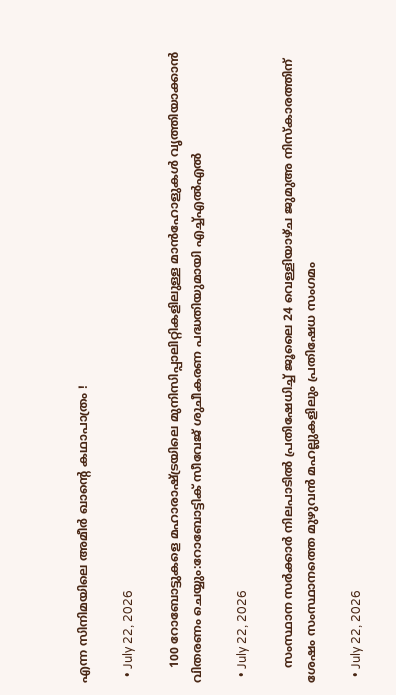എന്ന സിനിമയിലെ അമീർ ഖാന്‍റെ കഥാപാത്രം !

  • July 22, 2026

    100 റോബോട്ടുകളെ മഹാരാഷ്ട്രയിലെ മുനിസിപ്പാലിറ്റികളിലുള്ള മാൻഹോളുകൾ വൃത്തിയാക്കാൻ വിതരണം ചെയ്യും:റോബോട്ടിക് സീവേജ് ശുചീകരണ പദ്ധതിയുമായി എച്ച്എൽഎൽ

  • July 22, 2026

    സംസ്ഥാന സർക്കാർ നിലപാടിൽ പ്രതിഷേധിച്ച് ജൂലൈ 24 വെള്ളിയാഴ്ച ജുമുഅ നിസ്കാരത്തിന് ശേഷം സംസ്ഥാനത്തെ മുഴുവൻ മഹല്ലുകളിലും പ്രതിഷേധ സംഗമം

  • July 22, 2026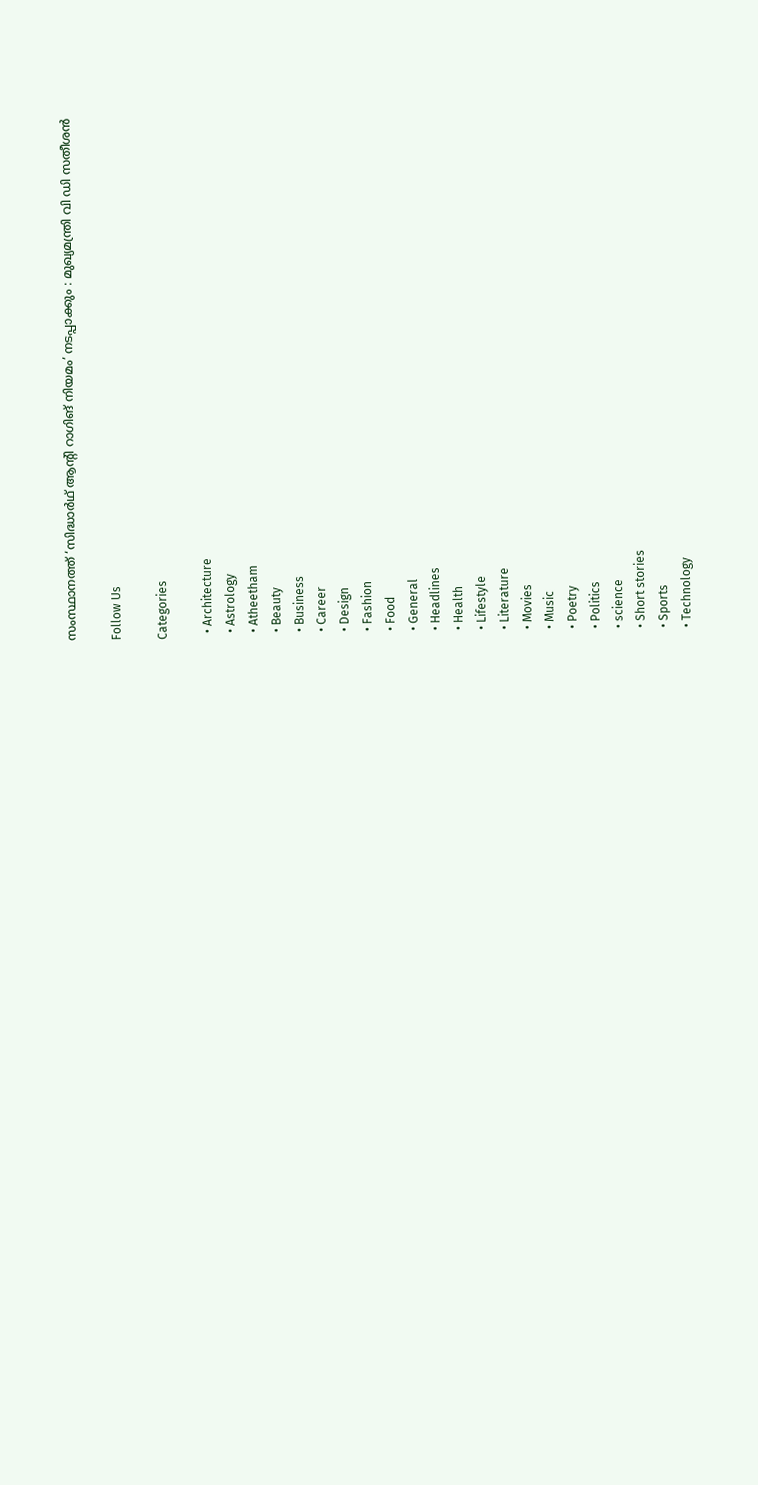സംസ്ഥാനത്ത് ‘സിദ്ധാർഥ് ആന്‍റി റാഗിങ് നിയമം’ നടപ്പാക്കും : മുഖ്യമന്ത്രി വി ഡി സതീശൻ

Follow Us

Categories

  • Architecture
  • Astrology
  • Atheetham
  • Beauty
  • Business
  • Career
  • Design
  • Fashion
  • Food
  • General
  • Headlines
  • Health
  • Lifestyle
  • Literature
  • Movies
  • Music
  • Poetry
  • Politics
  • science
  • Short stories
  • Sports
  • Technology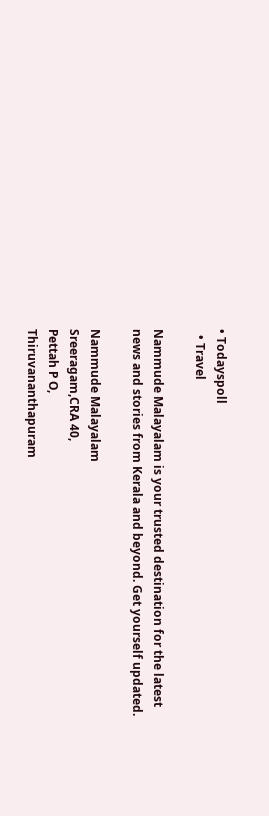• Todayspoll
  • Travel

Nammude Malayalam is your trusted destination for the latest news and stories from Kerala and beyond. Get yourself updated.

Nammude Malayalam
Sreeragam,CRA 40,
Pettah P O,
Thiruvananthapuram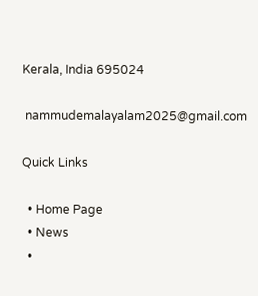Kerala, India 695024

 nammudemalayalam2025@gmail.com

Quick Links

  • Home Page
  • News
  •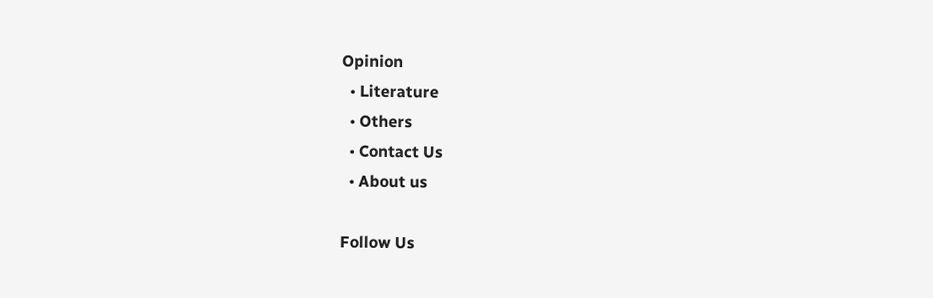Opinion
  • Literature
  • Others
  • Contact Us
  • About us

Follow Us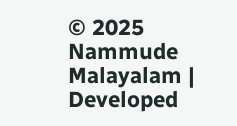© 2025 Nammude Malayalam | Developed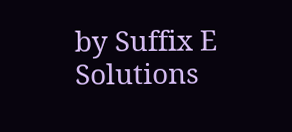by Suffix E Solutions